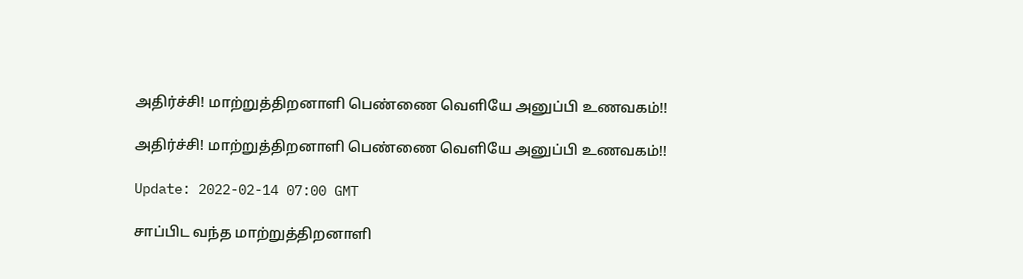அதிர்ச்சி! மாற்றுத்திறனாளி பெண்ணை வெளியே அனுப்பி உணவகம்!!

அதிர்ச்சி! மாற்றுத்திறனாளி பெண்ணை வெளியே அனுப்பி உணவகம்!!

Update: 2022-02-14 07:00 GMT

சாப்பிட வந்த மாற்றுத்திறனாளி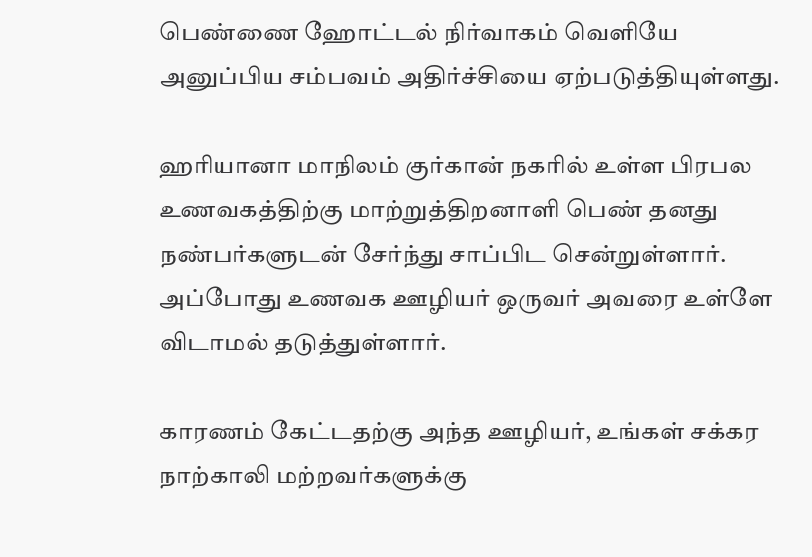பெண்ணை ஹோட்டல் நிர்வாகம் வெளியே அனுப்பிய சம்பவம் அதிர்ச்சியை ஏற்படுத்தியுள்ளது.

ஹரியானா மாநிலம் குர்கான் நகரில் உள்ள பிரபல உணவகத்திற்கு மாற்றுத்திறனாளி பெண் தனது நண்பர்களுடன் சேர்ந்து சாப்பிட சென்றுள்ளார். அப்போது உணவக ஊழியர் ஒருவர் அவரை உள்ளே விடாமல் தடுத்துள்ளார்.

காரணம் கேட்டதற்கு அந்த ஊழியர், உங்கள் சக்கர நாற்காலி மற்றவர்களுக்கு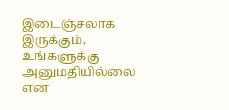இடைஞ்சலாக இருக்கும், உங்களுக்கு அனுமதியில்லை என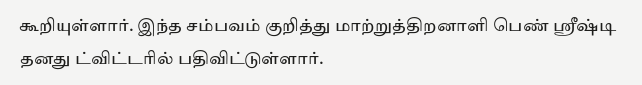கூறியுள்ளார். இந்த சம்பவம் குறித்து மாற்றுத்திறனாளி பெண் ஸ்ரீஷ்டி தனது ட்விட்டரில் பதிவிட்டுள்ளார்.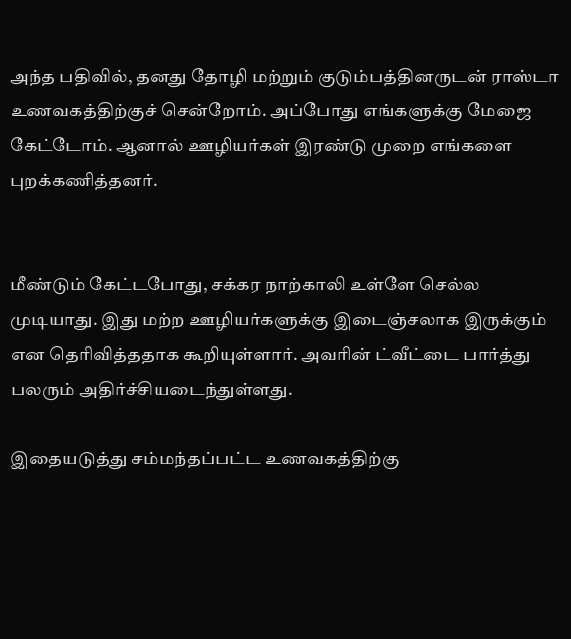அந்த பதிவில், தனது தோழி மற்றும் குடும்பத்தினருடன் ராஸ்டா உணவகத்திற்குச் சென்றோம். அப்போது எங்களுக்கு மேஜை கேட்டோம். ஆனால் ஊழியர்கள் இரண்டு முறை எங்களை புறக்கணித்தனர்.


மீண்டும் கேட்டபோது, சக்கர நாற்காலி உள்ளே செல்ல முடியாது. இது மற்ற ஊழியர்களுக்கு இடைஞ்சலாக இருக்கும் என தெரிவித்ததாக கூறியுள்ளார். அவரின் ட்வீட்டை பார்த்து பலரும் அதிர்ச்சியடைந்துள்ளது.

இதையடுத்து சம்மந்தப்பட்ட உணவகத்திற்கு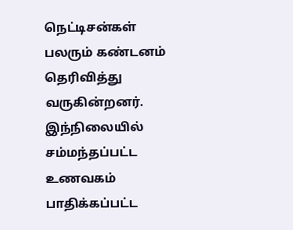நெட்டிசன்கள் பலரும் கண்டனம் தெரிவித்து வருகின்றனர். இந்நிலையில் சம்மந்தப்பட்ட உணவகம் பாதிக்கப்பட்ட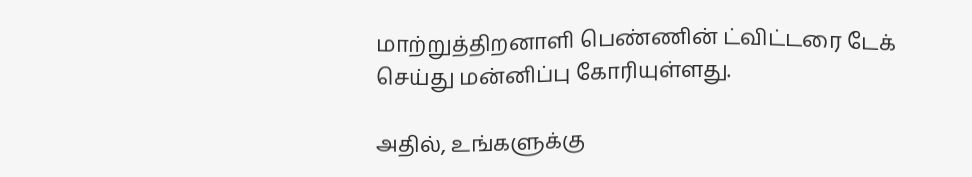மாற்றுத்திறனாளி பெண்ணின் ட்விட்டரை டேக் செய்து மன்னிப்பு கோரியுள்ளது.

அதில், உங்களுக்கு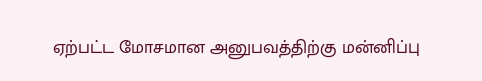ஏற்பட்ட மோசமான அனுபவத்திற்கு மன்னிப்பு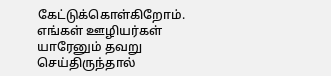கேட்டுக்கொள்கிறோம். எங்கள் ஊழியர்கள் யாரேனும் தவறு செய்திருந்தால்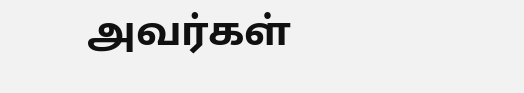அவர்கள்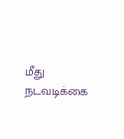மீது நடவடிக்கை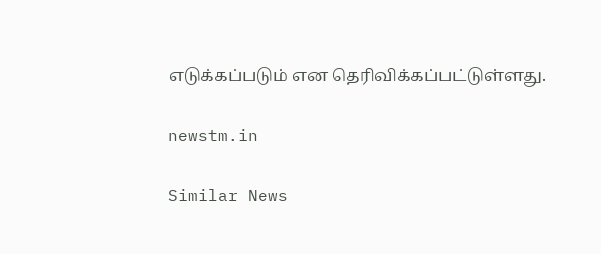எடுக்கப்படும் என தெரிவிக்கப்பட்டுள்ளது.

newstm.in

Similar News